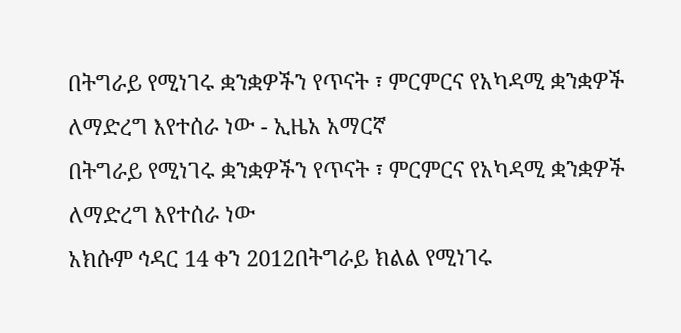በትግራይ የሚነገሩ ቋንቋዎችን የጥናት ፣ ምርምርና የአካዳሚ ቋንቋዎች ለማድረግ እየተሰራ ነው - ኢዜአ አማርኛ
በትግራይ የሚነገሩ ቋንቋዎችን የጥናት ፣ ምርምርና የአካዳሚ ቋንቋዎች ለማድረግ እየተሰራ ነው
አክሱም ኅዳር 14 ቀን 2012በትግራይ ክልል የሚነገሩ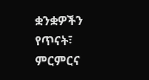ቋንቋዎችን የጥናት፣ ምርምርና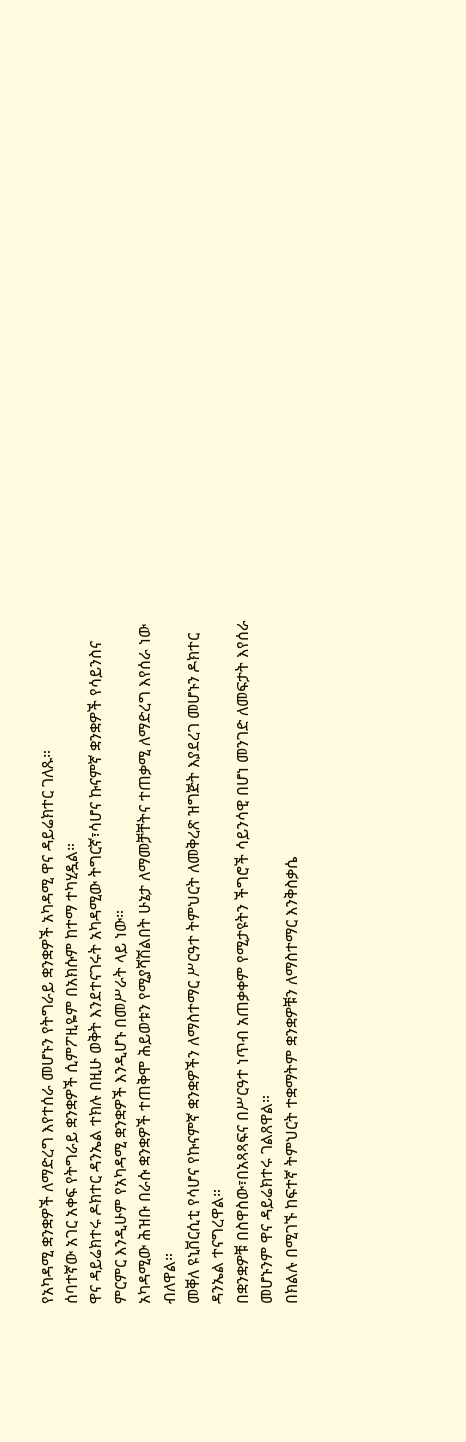የአካዳሚ ቋንቋዎች ለማድረግ እየተሰራ መሆኑን የትግራይ ቋንቋዎች አካዳሚ ዋና ዳይሬክተር ገለጹ።
ሰባተኛው አገር አቀፍ የትግራይ ቋንቋዎች ሲምፖዚዬም በአክሱም ከተማ ተካሂዷል።
ዋና ዳይሬክተሩ ዶክተር ዳንኤል ተክሉ በዚሁ ወቅት እንደተናገሩት አካዳሚው ትግርኛ፣ሳሆና ኩናምኛ ቋንቋዎች የሳይንስና ምርምር እንዲሁም የአካዳሚ ቋንቋዎች እንዲሆኑ በመሥራት ላይ ነው።
አካዳሚው ሕዝቡ በራሱ ቋንቋዎች ተጠቅሞ ሕይወቱን የሚያሻሽልበት ሁኔታ ለማመቻቸትና ተጠቃሚ ለማድረግ እየሰራ ነው ብለዋል።
መቐለ ዩኒቨርሲቲ የሳሆና የኩናምኛ ቋንቋዎችን ለማስተማር ሥርዓተ ትምህርት ለመቅረጽ ዝግጅት እያደረገ መሆኑን ዶክተር ዳንኤል ተናግረዋል።
በቋንቋዎቹ በስዋስው፣በአጻጻፍና በሥርዓተ ነጥብ አጠቃቀም የሚታዩትን ችግሮች ሳይንሳዊ በሆነ መንገድ ለመፍታት እየሰራ መሆኑንም ዋና ዳይሬክተሩ ገልጸዋል።
በክልሉ በሚገኙ ከፍተኛ ትምህርት ተቋማትም ቋንቋዎቹን ለማስተማር እንቅስቃሴ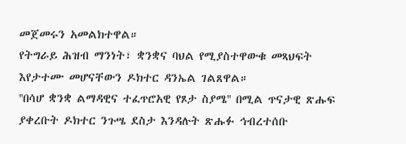መጀመሩን አመልክተዋል።
የትግራይ ሕዝብ ማንነት፣ ቋንቋና ባህል የሚያስተዋውቁ መጻህፍት እየታተሙ መሆናቸውን ዶክተር ዳንኤል ገልጸዋል።
''በሳሆ ቋንቋ ልማዳዊና ተፈጥሮአዊ የጾታ ስያሜ'' በሚል ጥናታዊ ጽሑፍ ያቀረቡት ዶክተር ንጉሤ ደስታ እንዳሉት ጽሑፉ ኅብረተሰቡ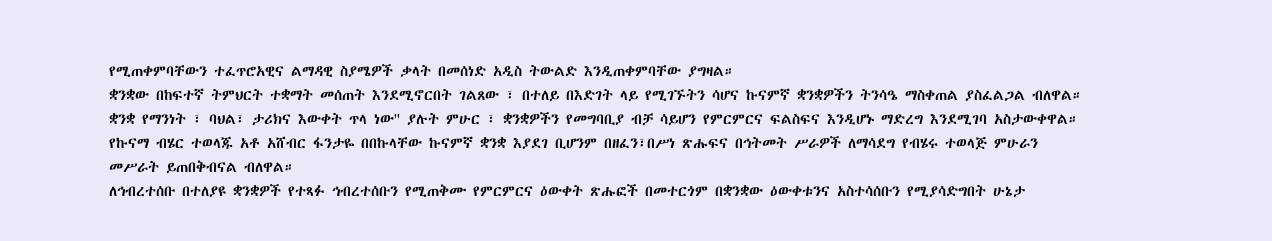የሚጠቀምባቸውን ተፈጥሮአዊና ልማዳዊ ስያሜዎች ቃላት በመሰነድ አዲስ ትውልድ እንዲጠቀምባቸው ያግዛል።
ቋንቋው በከፍተኛ ትምህርት ተቋማት መሰጠት እንደሚኖርበት ገልጸው ፣ በተለይ በእድገት ላይ የሚገኙትን ሳሆና ኩናምኛ ቋንቋዎችን ትንሳዔ ማስቀጠል ያስፈልጋል ብለዋል።
ቋንቋ የማንነት ፣ ባህል፣ ታሪክና እውቀት ጥላ ነው'' ያሉት ምሁር ፣ ቋንቋዎችን የመግባቢያ ብቻ ሳይሆን የምርምርና ፍልስፍና እንዲሆኑ ማድረግ እንደሚገባ አስታውቀዋል።
የኩናማ ብሄር ተወላጁ አቶ አሸብር ፋንታዬ በበኩላቸው ኩናምኛ ቋንቋ እያደገ ቢሆንም በዘፈን፣በሥነ ጽሑፍና በኅትመት ሥራዎች ለማሳደግ የብሄሩ ተወላጅ ምሁራን መሥራት ይጠበቅብናል ብለዋል።
ለኅብረተሰቡ በተለያዩ ቋንቋዎች የተጻፉ ኅብረተሰቡን የሚጠቅሙ የምርምርና ዕውቀት ጽሑፎች በመተርጎም በቋንቋው ዕውቀቱንና አስተሳሰቡን የሚያሳድግበት ሁኔታ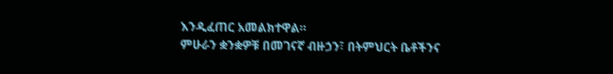እንዲፈጠር አመልክተዋል።
ምሁራን ቋንቋዎቹ በመገናኛ ብዙኃን፣ በትምህርት ቤቶችንና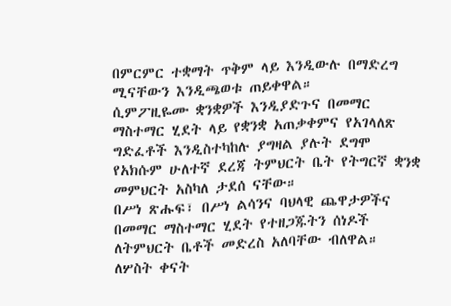በምርምር ተቋማት ጥቅም ላይ እንዲውሉ በማድረግ ሚናቸውን እንዲጫወቱ ጠይቀዋል።
ሲምፖዚዬሙ ቋንቋዎች እንዲያድጉና በመማር ማስተማር ሂደት ላይ የቋንቋ አጠቃቀምና የአገላለጽ ግድፈቶች እንዲስተካከሉ ያግዛል ያሉት ደግሞ የአክሱም ሁለተኛ ደረጃ ትምህርት ቤት የትግርኛ ቋንቋ መምህርት አስካለ ታደሰ ናቸው።
በሥነ ጽሑፍ፣ በሥነ ልሳንና ባህላዊ ጨዋታዎችና በመማር ማስተማር ሂደት የተዘጋጁትን ሰነዶች ለትምህርት ቤቶች መድረስ አለባቸው ብለዋል።
ለሦስት ቀናት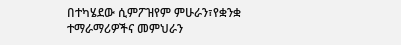በተካሄደው ሲምፖዝየም ምሁራን፣የቋንቋ ተማራማሪዎችና መምህራን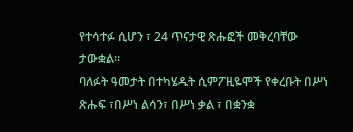የተሳተፉ ሲሆን ፣ 24 ጥናታዊ ጽሑፎች መቅረባቸው ታውቋል።
ባለፉት ዓመታት በተካሄዱት ሲምፖዚዬሞች የቀረቡት በሥነ ጽሑፍ ፣በሥነ ልሳን፣ በሥነ ቃል ፣ በቋንቋ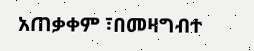አጠቃቀም ፣በመዛግብተ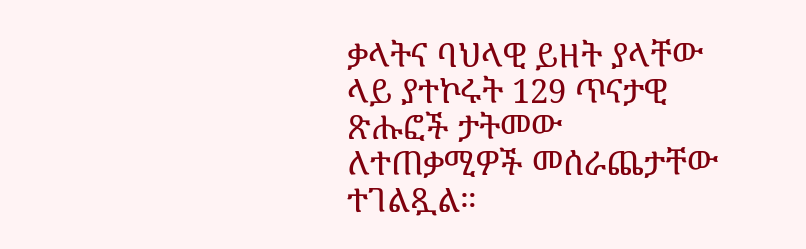ቃላትና ባህላዊ ይዘት ያላቸው ላይ ያተኮሩት 129 ጥናታዊ ጽሑፎች ታትመው ለተጠቃሚዎች መሰራጨታቸው ተገልጿል።